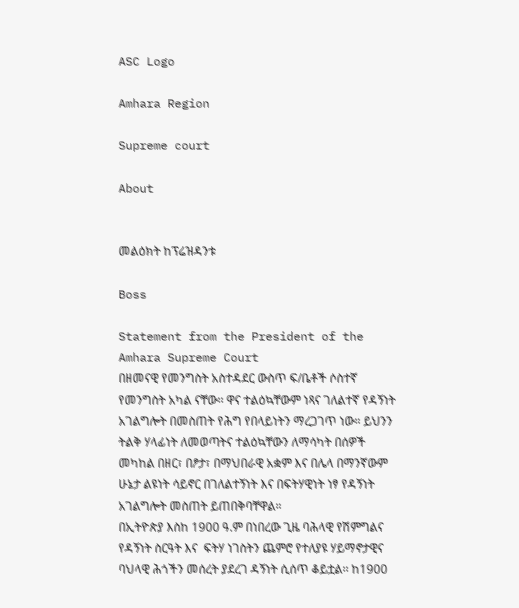ASC Logo

Amhara Region

Supreme court

About


መልዕክት ከፕሬዝዳንቱ

Boss

Statement from the President of the Amhara Supreme Court
በዘመናዊ የመንግስት አስተዳደር ውስጥ ፍ/ቤቶች ሶስተኛ የመንግስት አካል ናቸው፡፡ ዋና ተልዕኳቸውም ነጻና ገለልተኛ የዳኝነት አገልግሎት በመስጠት የሕግ የበላይነትን ማረጋገጥ ነው። ይህንን ትልቅ ሃላፊነት ለመወጣትና ተልዕኳቸውን ለማሳካት በሰዎች መካከል በዘር፣ በፆታ፣ በማህበራዊ አቋም እና በሌላ በማንኛውም ሁኔታ ልዩነት ሳይኖር በገለልተኝነት እና በፍትሃዊነት ነፃ የዳኝነት አገልግሎት መስጠት ይጠበቅባቸዋል።
በኢትዮጵያ እስከ 1900 ዓ.ም በነበረው ጊዜ ባሕላዊ የሽምግልና የዳኝነት ስርዓት እና  ፍትሃ ነገስትን ጨምሮ የተለያዩ ሃይማኖታዊና ባህላዊ ሕጎችን መሰረት ያደረገ ዳኝነት ሲሰጥ ቆይቷል፡፡ ከ1900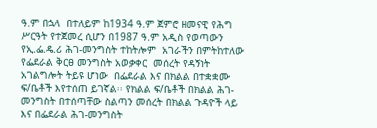ዓ.ም በኋላ  በተለይም ከ1934 ዓ.ም ጀምሮ ዘመናዊ የሕግ ሥርዓት የተጀመረ ሲሆን በ1987 ዓ.ም አዲስ የወጣውን የኢ.ፌ.ዴ.ሪ ሕገ-መንግስት ተከትሎም  አገራችን በምትከተለው የፌደራል ቅርፀ መንግስት አወቃቀር  መሰረት የዳኝነት አገልግሎት ትይዩ ሆነው  በፌደራል እና በክልል በተቋቋሙ ፍ/ቤቶች እየተሰጠ ይገኛል፡፡ የክልል ፍ/ቤቶች በክልል ሕገ-መንግስት በተሰጣቸው ስልጣን መሰረት በክልል ጉዳዮች ላይ  እና በፌደራል ሕገ-መንግስት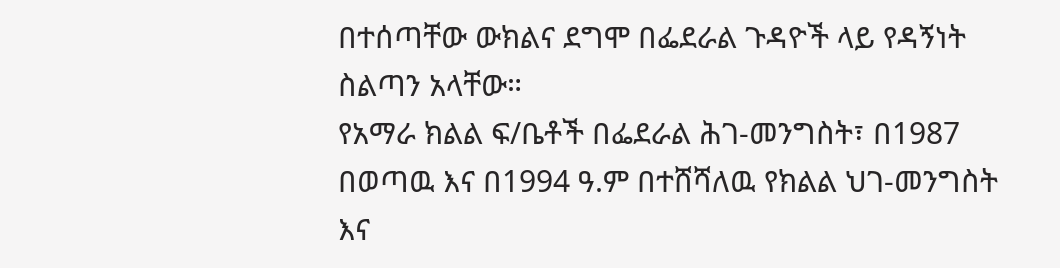በተሰጣቸው ውክልና ደግሞ በፌደራል ጉዳዮች ላይ የዳኝነት ስልጣን አላቸው።
የአማራ ክልል ፍ/ቤቶች በፌደራል ሕገ-መንግስት፣ በ1987 በወጣዉ እና በ1994 ዓ.ም በተሸሻለዉ የክልል ህገ-መንግስት እና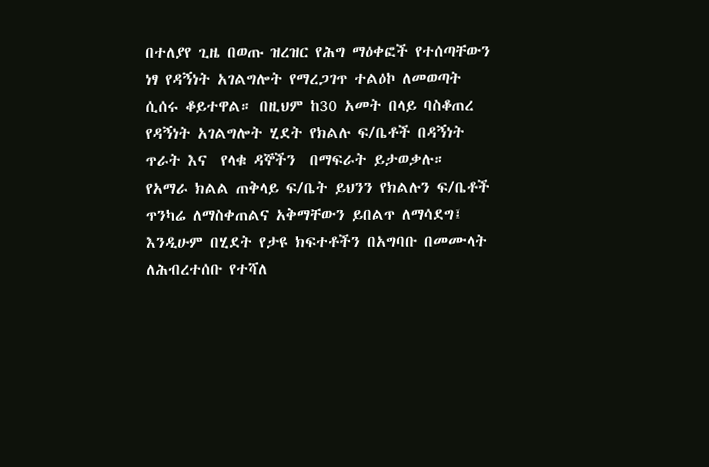በተለያየ ጊዜ በወጡ ዝረዝር የሕግ ማዕቀፎች የተሰጣቸውን ነፃ የዳኝነት አገልግሎት የማረጋገጥ ተልዕኮ ለመወጣት ሲሰሩ ቆይተዋል። በዚህም ከ30 አመት በላይ ባስቆጠረ የዳኝነት አገልግሎት ሂደት የክልሉ ፍ/ቤቶች በዳኝነት ጥራት እና  የላቁ ዳኞችን  በማፍራት ይታወቃሉ።
የአማራ ክልል ጠቅላይ ፍ/ቤት ይህንን የክልሉን ፍ/ቤቶች ጥንካሬ ለማስቀጠልና አቅማቸውን ይበልጥ ለማሳደግ፤ እንዲሁም በሂደት የታዩ ክፍተቶችን በአግባቡ በመሙላት ለሕብረተሰቡ የተሻለ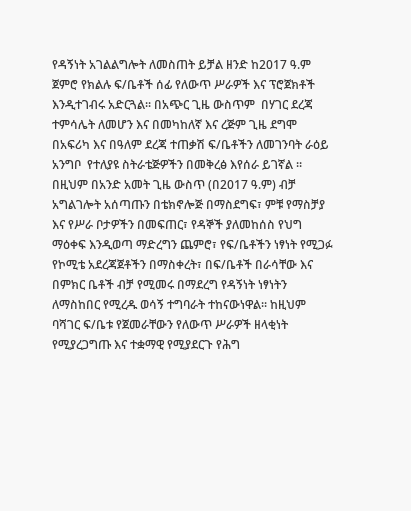የዳኝነት አገልልግሎት ለመስጠት ይቻል ዘንድ ከ2017 ዓ.ም ጀምሮ የክልሉ ፍ/ቤቶች ሰፊ የለውጥ ሥራዎች እና ፕሮጀክቶች እንዲተገብሩ አድርጓል፡፡ በአጭር ጊዜ ውስጥም  በሃገር ደረጃ ተምሳሌት ለመሆን እና በመካከለኛ እና ረጅም ጊዜ ደግሞ በአፍሪካ እና በዓለም ደረጃ ተጠቃሽ ፍ/ቤቶችን ለመገንባት ራዕይ አንግቦ  የተለያዩ ስትራቴጅዎችን በመቅረፅ እየሰራ ይገኛል ።
በዚህም በአንድ አመት ጊዜ ውስጥ (በ2017 ዓ.ም) ብቻ  አግልገሎት አሰጣጡን በቴክኖሎጅ በማስደግፍ፣ ምቹ የማስቻያ እና የሥራ ቦታዎችን በመፍጠር፣ የዳኞች ያለመከሰስ የህግ ማዕቀፍ እንዲወጣ ማድረግን ጨምሮ፣ የፍ/ቤቶችን ነፃነት የሚጋፉ የኮሚቴ አደረጃጀቶችን በማስቀረት፣ በፍ/ቤቶች በራሳቸው እና በምክር ቤቶች ብቻ የሚመሩ በማደረግ የዳኝነት ነፃነትን ለማስከበር የሚረዱ ወሳኝ ተግባራት ተከናውነዋል፡፡ ከዚህም ባሻገር ፍ/ቤቱ የጀመራቸውን የለውጥ ሥራዎች ዘላቂነት የሚያረጋግጡ እና ተቋማዊ የሚያደርጉ የሕግ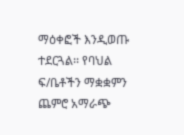ማዕቀፎች እንዲወጡ ተደርጓል፡፡ የባህል ፍ/ቤቶችን ማቋቋምን ጨምሮ አማራጭ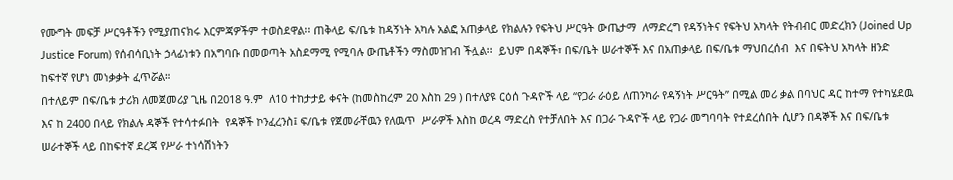የሙግት መፍቻ ሥርዓቶችን የሚያጠናክሩ እርምጃዎችም ተወስደዋል፡፡ ጠቅላይ ፍ/ቤቱ ከዳኝነት አካሉ አልፎ አጠቃላይ የክልሉን የፍትህ ሥርዓት ውጤታማ  ለማድረግ የዳኝነትና የፍትህ አካላት የትብብር መድረክን (Joined Up Justice Forum) የሰብሳቢነት ኃላፊነቱን በአግባቡ በመወጣት አስደማሚ የሚባሉ ውጤቶችን ማስመዝገብ ችሏል፡፡  ይህም በዳኞች፣ በፍ/ቤት ሠራተኞች እና በአጠቃላይ በፍ/ቤቱ ማህበረሰብ  እና በፍትህ አካላት ዘንድ ከፍተኛ የሆነ መነቃቃት ፈጥሯል።
በተለይም በፍ/ቤቱ ታሪክ ለመጀመሪያ ጊዜ በ2018 ዓ.ም  ለ10 ተከታታይ ቀናት (ከመስከረም 20 እስከ 29 ) በተለያዩ ርዕሰ ጉዳዮች ላይ “የጋራ ራዕይ ለጠንካራ የዳኝነት ሥርዓት” በሚል መሪ ቃል በባህር ዳር ከተማ የተካሄደዉ እና ከ 2400 በላይ የክልሉ ዳኞች የተሳተፉበት  የዳኞች ኮንፈረንስ፤ ፍ/ቤቱ የጀመራቸዉን የለዉጥ  ሥራዎች እስከ ወረዳ ማድረስ የተቻለበት እና በጋራ ጉዳዮች ላይ የጋራ መግባባት የተደረሰበት ሲሆን በዳኞች እና በፍ/ቤቱ ሠራተኞች ላይ በከፍተኛ ደረጃ የሥራ ተነሳሽነትን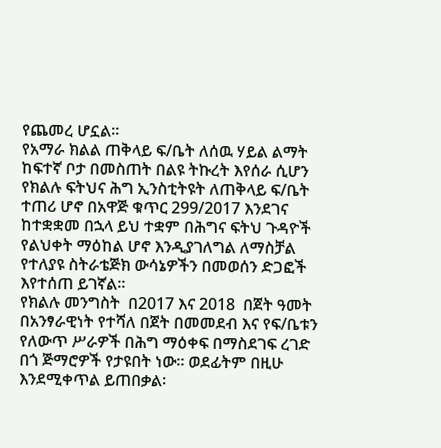የጨመረ ሆኗል፡፡
የአማራ ክልል ጠቅላይ ፍ/ቤት ለሰዉ ሃይል ልማት ከፍተኛ ቦታ በመስጠት በልዩ ትኩረት እየሰራ ሲሆን የክልሉ ፍትህና ሕግ ኢንስቲትዩት ለጠቅላይ ፍ/ቤት ተጠሪ ሆኖ በአዋጅ ቁጥር 299/2017 እንደገና ከተቋቋመ በኋላ ይህ ተቋም በሕግና ፍትህ ጉዳዮች የልህቀት ማዕከል ሆኖ እንዲያገለግል ለማስቻል የተለያዩ ስትራቴጅክ ውሳኔዎችን በመወሰን ድጋፎች እየተሰጠ ይገኛል፡፡
የክልሉ መንግስት  በ2017 እና 2018  በጀት ዓመት በአንፃራዊነት የተሻለ በጀት በመመደብ እና የፍ/ቤቱን የለውጥ ሥራዎች በሕግ ማዕቀፍ በማስደገፍ ረገድ በጎ ጅማሮዎች የታዩበት ነው። ወደፊትም በዚሁ እንደሚቀጥል ይጠበቃል፡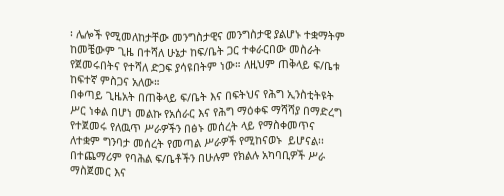፡ ሌሎች የሚመለከታቸው መንግስታዊና መንግስታዊ ያልሆኑ ተቋማትም ከመቼውም ጊዜ በተሻለ ሁኔታ ከፍ/ቤት ጋር ተቀራርበው መስራት የጀመሩበትና የተሻለ ድጋፍ ያሳዩበትም ነው። ለዚህም ጠቅላይ ፍ/ቤቱ ከፍተኛ ምስጋና አለው።
በቀጣይ ጊዜአት በጠቅላይ ፍ/ቤት እና በፍትህና የሕግ ኢንስቲትዩት ሥር ነቀል በሆነ መልኩ የአሰራር እና የሕግ ማዕቀፍ ማሻሻያ በማድረግ የተጀመሩ የለዉጥ ሥራዎችን በፅኑ መሰረት ላይ የማስቀመጥና ለተቋም ግንባታ መሰረት የመጣል ሥራዎች የሚከናወኑ  ይሆናል፡፡
በተጨማሪም የባሕል ፍ/ቤቶችን በሁሉም የክልሉ አካባቢዎች ሥራ ማስጀመር እና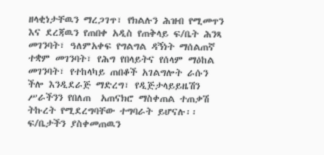ዘላቂነታቸዉን ማረጋገጥ፣ የክልሉን ሕዝብ የሚመጥን እና ደረጃዉን የጠበቀ አዲስ የጠቅላይ ፍ/ቤት ሕንጻ መገንባት፣ ዓለምአቀፍ የግልግል ዳኝነት ማሰልጠኛ ተቋም መገንባት፣ የሕግ የበላይትና የሰላም ማዕከል መገንባት፣ የተከላካይ ጠበቆች አገልግሎት ራሱን ችሎ እንዲደራጅ ማድረግ፣ የዲጅታላይይዜሽን ሥራችንን የበለጠ  አጠናክሮ ማስቀጠል ተጠቃሽ ትኩረት የሚደረግባቸው ተግባራት ይሆናሉ፡፡
ፍ/ቤታችን ያስቀመጠዉን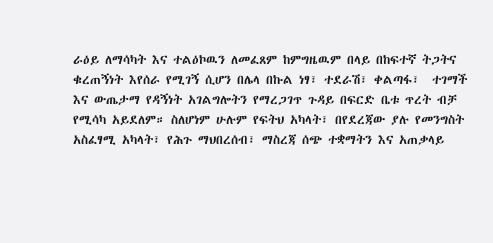ራዕይ ለማሳካት እና ተልዕኮዉን ለመፈጸም ከምግዜዉም በላይ በከፍተኛ ትጋትና ቁረጠኝነት እየሰራ የሚገኝ ሲሆን በሌላ በኩል ነፃ፣ ተደራሽ፣ ቀልጣፋ፣  ተገማች እና ውጤታማ የዳኝነት አገልግሎትን የማረጋገጥ ጉዳይ በፍርድ ቤቱ ጥረት ብቻ  የሚሳካ አይደለም። ስለሆነም ሁሉም የፍትህ አካላት፣ በየደረጃው ያሉ የመንግስት አስፈፃሚ አካላት፣ የሕጉ ማህበረሰብ፣ ማስረጃ ሰጭ ተቋማትን እና አጠቃላይ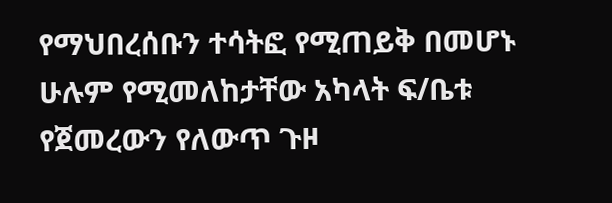የማህበረሰቡን ተሳትፎ የሚጠይቅ በመሆኑ ሁሉም የሚመለከታቸው አካላት ፍ/ቤቱ የጀመረውን የለውጥ ጉዞ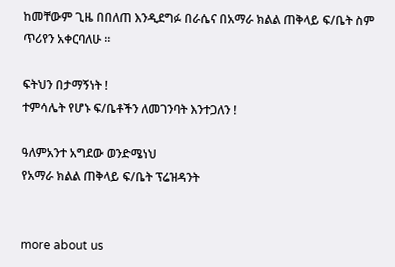ከመቸውም ጊዜ በበለጠ እንዲደግፉ በራሴና በአማራ ክልል ጠቅላይ ፍ/ቤት ስም ጥሪየን አቀርባለሁ ።

ፍትህን በታማኝነት !
ተምሳሌት የሆኑ ፍ/ቤቶችን ለመገንባት እንተጋለን !

ዓለምአንተ አግደው ወንድሜነህ
የአማራ ክልል ጠቅላይ ፍ/ቤት ፕሬዝዳንት


more about us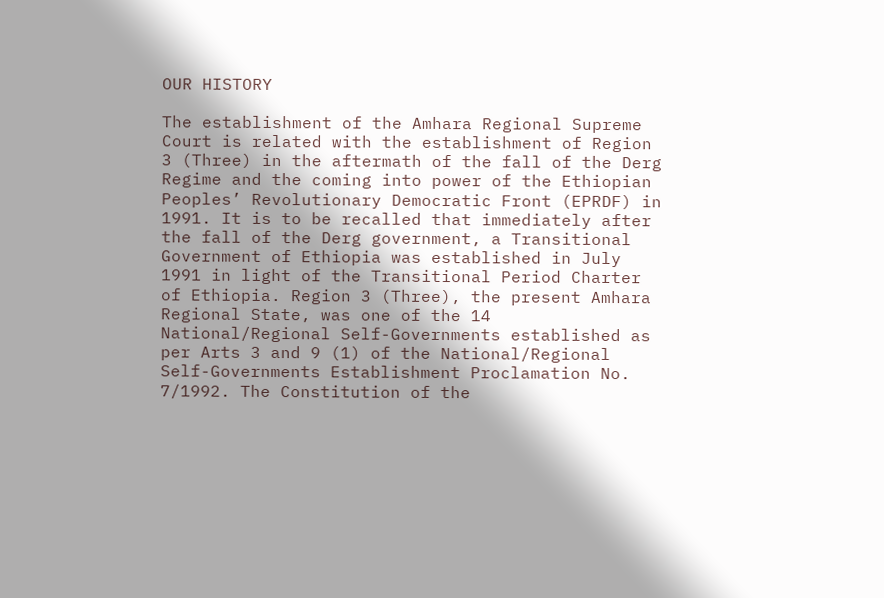OUR HISTORY

The establishment of the Amhara Regional Supreme Court is related with the establishment of Region 3 (Three) in the aftermath of the fall of the Derg Regime and the coming into power of the Ethiopian Peoples’ Revolutionary Democratic Front (EPRDF) in 1991. It is to be recalled that immediately after the fall of the Derg government, a Transitional Government of Ethiopia was established in July 1991 in light of the Transitional Period Charter of Ethiopia. Region 3 (Three), the present Amhara Regional State, was one of the 14 National/Regional Self-Governments established as per Arts 3 and 9 (1) of the National/Regional Self-Governments Establishment Proclamation No. 7/1992. The Constitution of the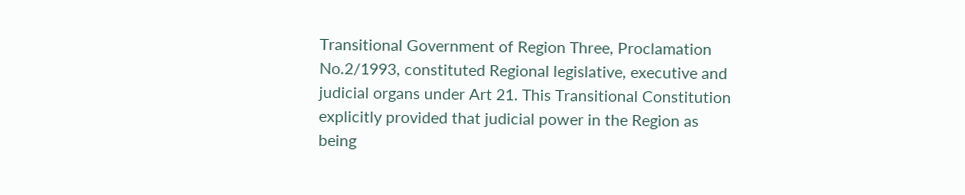Transitional Government of Region Three, Proclamation No.2/1993, constituted Regional legislative, executive and judicial organs under Art 21. This Transitional Constitution explicitly provided that judicial power in the Region as being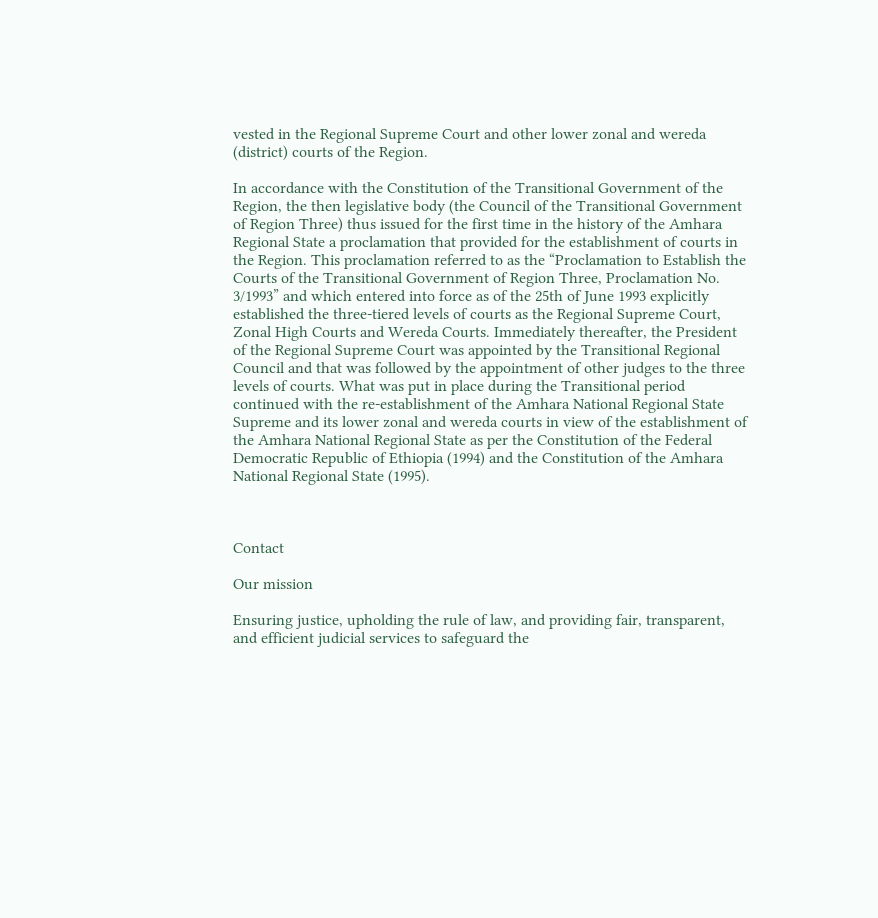vested in the Regional Supreme Court and other lower zonal and wereda (district) courts of the Region.

In accordance with the Constitution of the Transitional Government of the Region, the then legislative body (the Council of the Transitional Government of Region Three) thus issued for the first time in the history of the Amhara Regional State a proclamation that provided for the establishment of courts in the Region. This proclamation referred to as the “Proclamation to Establish the Courts of the Transitional Government of Region Three, Proclamation No. 3/1993” and which entered into force as of the 25th of June 1993 explicitly established the three-tiered levels of courts as the Regional Supreme Court, Zonal High Courts and Wereda Courts. Immediately thereafter, the President of the Regional Supreme Court was appointed by the Transitional Regional Council and that was followed by the appointment of other judges to the three levels of courts. What was put in place during the Transitional period continued with the re-establishment of the Amhara National Regional State Supreme and its lower zonal and wereda courts in view of the establishment of the Amhara National Regional State as per the Constitution of the Federal Democratic Republic of Ethiopia (1994) and the Constitution of the Amhara National Regional State (1995).



Contact

Our mission

Ensuring justice, upholding the rule of law, and providing fair, transparent, and efficient judicial services to safeguard the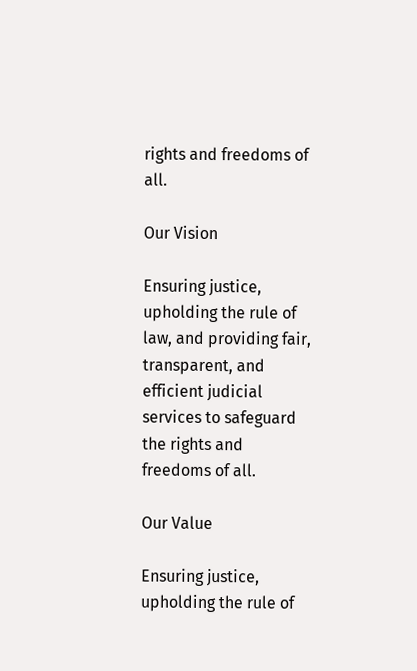rights and freedoms of all.

Our Vision

Ensuring justice, upholding the rule of law, and providing fair, transparent, and efficient judicial services to safeguard the rights and freedoms of all.

Our Value

Ensuring justice, upholding the rule of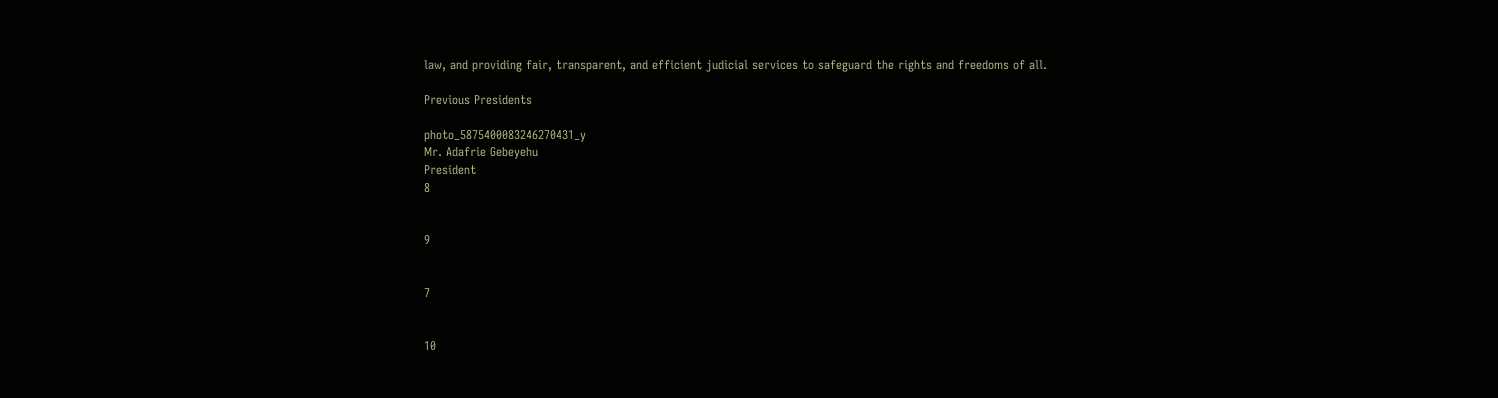law, and providing fair, transparent, and efficient judicial services to safeguard the rights and freedoms of all.

Previous Presidents

photo_5875400083246270431_y
Mr. Adafrie Gebeyehu
President
8


9


7


10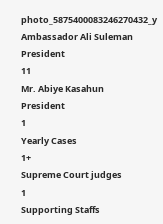photo_5875400083246270432_y
Ambassador Ali Suleman
President
11
Mr. Abiye Kasahun
President
1
Yearly Cases
1+
Supreme Court judges
1
Supporting Staffs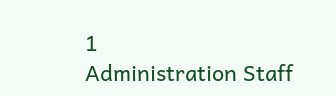1
Administration Staff